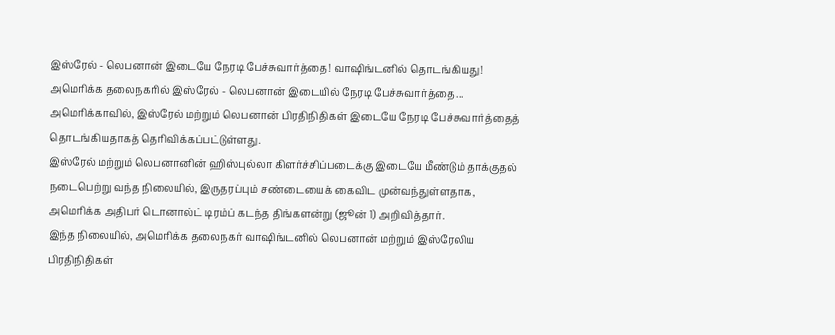இஸ்ரேல் - லெபனான் இடையே நேரடி பேச்சுவார்த்தை! வாஷிங்டனில் தொடங்கியது!
அமெரிக்க தலைநகரில் இஸ்ரேல் - லெபனான் இடையில் நேரடி பேச்சுவார்த்தை...
அமெரிக்காவில், இஸ்ரேல் மற்றும் லெபனான் பிரதிநிதிகள் இடையே நேரடி பேச்சுவார்த்தைத் தொடங்கியதாகத் தெரிவிக்கப்பட்டுள்ளது.
இஸ்ரேல் மற்றும் லெபனானின் ஹிஸ்புல்லா கிளர்ச்சிப்படைக்கு இடையே மீண்டும் தாக்குதல் நடைபெற்று வந்த நிலையில், இருதரப்பும் சண்டையைக் கைவிட முன்வந்துள்ளதாக, அமெரிக்க அதிபர் டொனால்ட் டிரம்ப் கடந்த திங்களன்று (ஜூன் 1) அறிவித்தார்.
இந்த நிலையில், அமெரிக்க தலைநகர் வாஷிங்டனில் லெபனான் மற்றும் இஸ்ரேலிய பிரதிநிதிகள்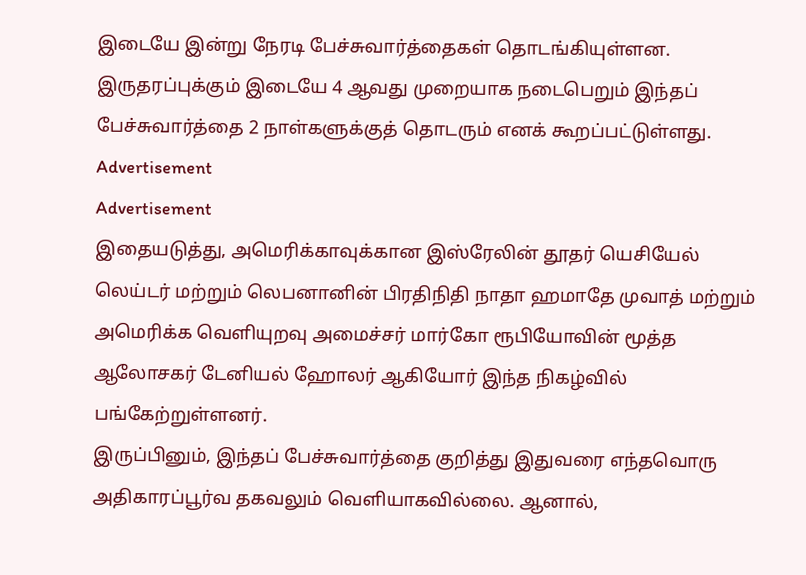இடையே இன்று நேரடி பேச்சுவார்த்தைகள் தொடங்கியுள்ளன. இருதரப்புக்கும் இடையே 4 ஆவது முறையாக நடைபெறும் இந்தப் பேச்சுவார்த்தை 2 நாள்களுக்குத் தொடரும் எனக் கூறப்பட்டுள்ளது.
Advertisement
Advertisement
இதையடுத்து, அமெரிக்காவுக்கான இஸ்ரேலின் தூதர் யெசியேல் லெய்டர் மற்றும் லெபனானின் பிரதிநிதி நாதா ஹமாதே முவாத் மற்றும் அமெரிக்க வெளியுறவு அமைச்சர் மார்கோ ரூபியோவின் மூத்த ஆலோசகர் டேனியல் ஹோலர் ஆகியோர் இந்த நிகழ்வில் பங்கேற்றுள்ளனர்.
இருப்பினும், இந்தப் பேச்சுவார்த்தை குறித்து இதுவரை எந்தவொரு அதிகாரப்பூர்வ தகவலும் வெளியாகவில்லை. ஆனால்,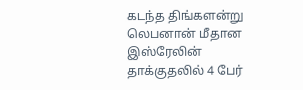கடந்த திங்களன்று லெபனான் மீதான இஸ்ரேலின் தாக்குதலில் 4 பேர்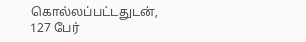கொல்லப்பட்டதுடன், 127 பேர்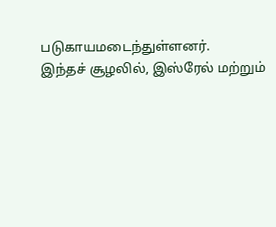படுகாயமடைந்துள்ளனர்.
இந்தச் சூழலில், இஸ்ரேல் மற்றும்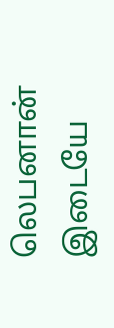லெபனான் இடையே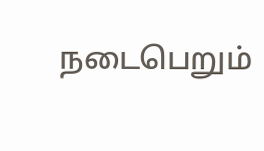நடைபெறும்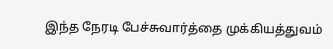இந்த நேரடி பேச்சுவார்த்தை முக்கியத்துவம்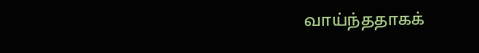வாய்ந்ததாகக்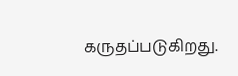கருதப்படுகிறது.